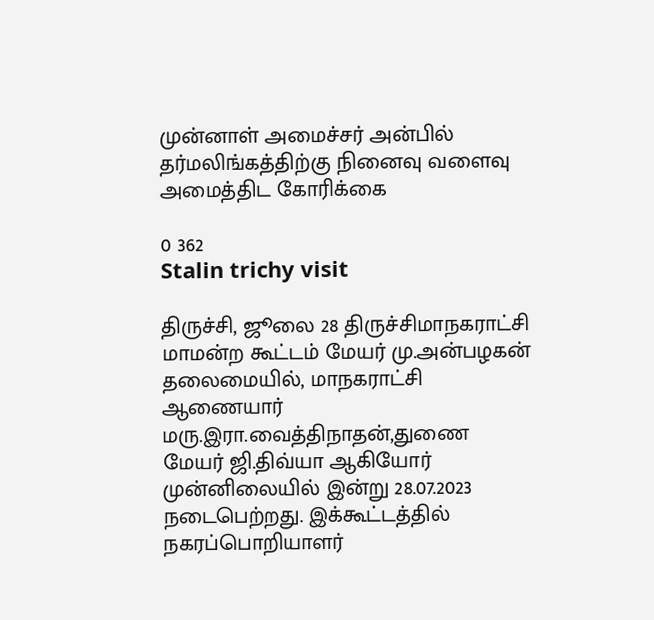முன்னாள் அமைச்சர் அன்பில் தர்மலிங்கத்திற்கு நினைவு வளைவு அமைத்திட கோரிக்கை

0 362
Stalin trichy visit

திருச்சி, ஜூலை 28 திருச்சிமாநகராட்சி மாமன்ற கூட்டம் மேயர் மு.அன்பழகன் தலைமையில், மாநகராட்சி ஆணையார் மரு.இரா.வைத்திநாதன்,துணை மேயர் ஜி.திவ்யா ஆகியோர் முன்னிலையில் இன்று 28.07.2023 நடைபெற்றது. இக்கூட்டத்தில் நகரப்பொறியாளர்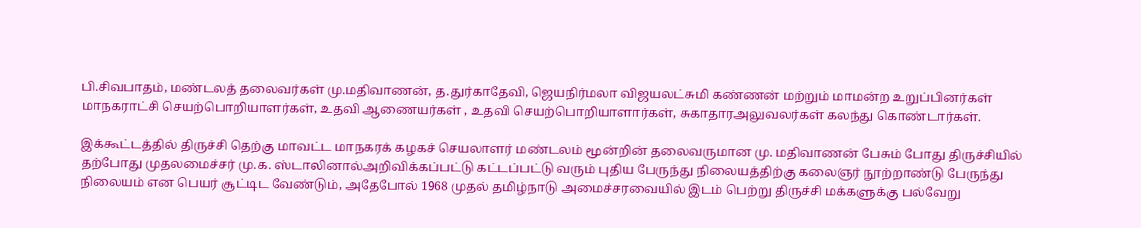பி.சிவபாதம், மண்டலத் தலைவர்கள் மு.மதிவாணன், த.துர்காதேவி, ஜெயநிர்மலா விஜயலட்சுமி கண்ணன் மற்றும் மாமன்ற உறுப்பினர்கள் மாநகராட்சி செயற்பொறியாளர்கள், உதவி ஆணையர்கள் , உதவி செயற்பொறியாளார்கள், சுகாதாரஅலுவலர்கள் கலந்து கொண்டார்கள்.

இக்கூட்டத்தில் திருச்சி தெற்கு மாவட்ட மாநகரக் கழகச் செயலாளர் மண்டலம் மூன்றின் தலைவருமான மு. மதிவாணன் பேசும் போது திருச்சியில் தற்போது முதலமைச்சர் மு.க. ஸ்டாலினால்அறிவிக்கப்பட்டு கட்டப்பட்டு வரும் புதிய பேருந்து நிலையத்திற்கு கலைஞர் நூற்றாண்டு பேருந்து நிலையம் என பெயர் சூட்டிட வேண்டும், அதேபோல் 1968 முதல் தமிழ்நாடு அமைச்சரவையில் இடம் பெற்று திருச்சி மக்களுக்கு பல்வேறு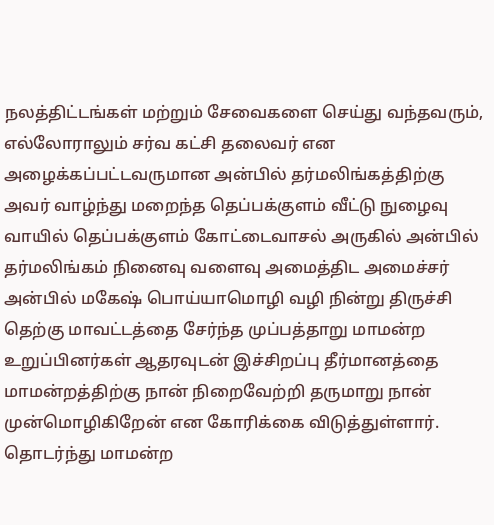நலத்திட்டங்கள் மற்றும் சேவைகளை செய்து வந்தவரும், எல்லோராலும் சர்வ கட்சி தலைவர் என அழைக்கப்பட்டவருமான அன்பில் தர்மலிங்கத்திற்கு அவர் வாழ்ந்து மறைந்த தெப்பக்குளம் வீட்டு நுழைவு வாயில் தெப்பக்குளம் கோட்டைவாசல் அருகில் அன்பில் தர்மலிங்கம் நினைவு வளைவு அமைத்திட அமைச்சர் அன்பில் மகேஷ் பொய்யாமொழி வழி நின்று திருச்சி தெற்கு மாவட்டத்தை சேர்ந்த முப்பத்தாறு மாமன்ற உறுப்பினர்கள் ஆதரவுடன் இச்சிறப்பு தீர்மானத்தை மாமன்றத்திற்கு நான் நிறைவேற்றி தருமாறு நான் முன்மொழிகிறேன் என கோரிக்கை விடுத்துள்ளார். தொடர்ந்து மாமன்ற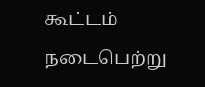கூட்டம் நடைபெற்று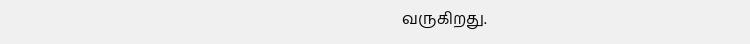வருகிறது.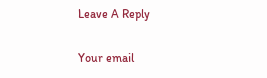Leave A Reply

Your email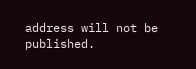address will not be published.